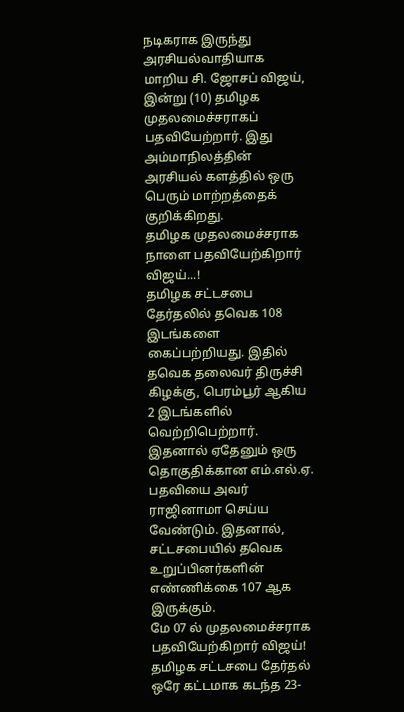நடிகராக இருந்து அரசியல்வாதியாக மாறிய சி. ஜோசப் விஜய், இன்று (10) தமிழக முதலமைச்சராகப் பதவியேற்றார். இது அம்மாநிலத்தின் அரசியல் களத்தில் ஒரு பெரும் மாற்றத்தைக் குறிக்கிறது.
தமிழக முதலமைச்சராக நாளை பதவியேற்கிறார் விஜய்...!
தமிழக சட்டசபை தேர்தலில் தவெக 108 இடங்களை கைப்பற்றியது. இதில் தவெக தலைவர் திருச்சி கிழக்கு, பெரம்பூர் ஆகிய 2 இடங்களில் வெற்றிபெற்றார். இதனால் ஏதேனும் ஒரு தொகுதிக்கான எம்.எல்.ஏ. பதவியை அவர் ராஜினாமா செய்ய வேண்டும். இதனால், சட்டசபையில் தவெக உறுப்பினர்களின் எண்ணிக்கை 107 ஆக இருக்கும்.
மே 07 ல் முதலமைச்சராக பதவியேற்கிறார் விஜய்!
தமிழக சட்டசபை தேர்தல் ஒரே கட்டமாக கடந்த 23-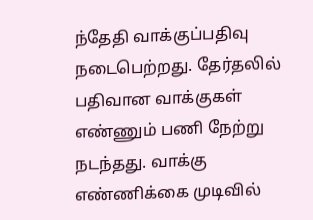ந்தேதி வாக்குப்பதிவு நடைபெற்றது. தேர்தலில் பதிவான வாக்குகள் எண்ணும் பணி நேற்று நடந்தது. வாக்கு எண்ணிக்கை முடிவில்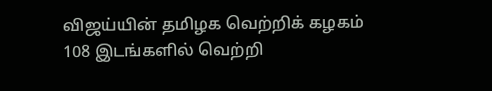விஜய்யின் தமிழக வெற்றிக் கழகம் 108 இடங்களில் வெற்றி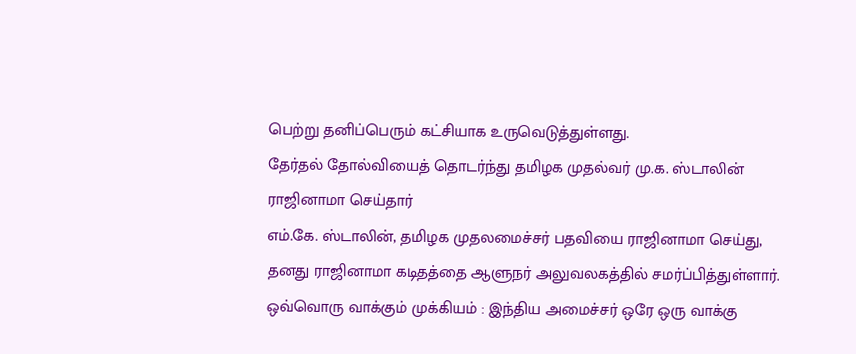பெற்று தனிப்பெரும் கட்சியாக உருவெடுத்துள்ளது.
தேர்தல் தோல்வியைத் தொடர்ந்து தமிழக முதல்வர் மு.க. ஸ்டாலின் ராஜினாமா செய்தார்
எம்.கே. ஸ்டாலின், தமிழக முதலமைச்சர் பதவியை ராஜினாமா செய்து, தனது ராஜினாமா கடிதத்தை ஆளுநர் அலுவலகத்தில் சமர்ப்பித்துள்ளார்.
ஒவ்வொரு வாக்கும் முக்கியம் : இந்திய அமைச்சர் ஒரே ஒரு வாக்கு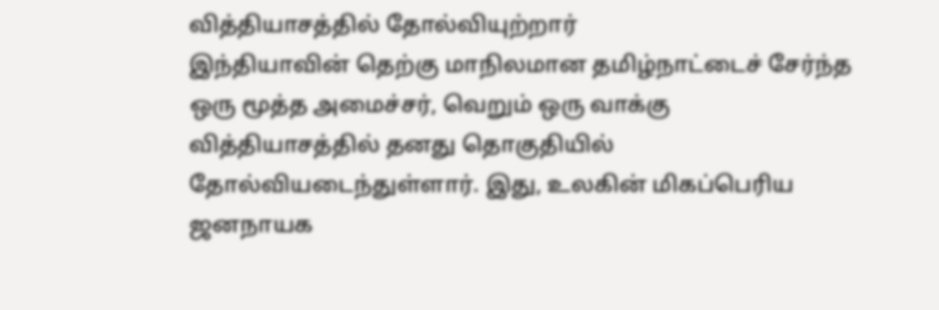வித்தியாசத்தில் தோல்வியுற்றார்
இந்தியாவின் தெற்கு மாநிலமான தமிழ்நாட்டைச் சேர்ந்த ஒரு மூத்த அமைச்சர், வெறும் ஒரு வாக்கு வித்தியாசத்தில் தனது தொகுதியில் தோல்வியடைந்துள்ளார். இது, உலகின் மிகப்பெரிய ஜனநாயக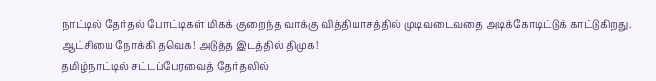நாட்டில் தேர்தல் போட்டிகள் மிகக் குறைந்த வாக்கு வித்தியாசத்தில் முடிவடைவதை அடிக்கோடிட்டுக் காட்டுகிறது.
ஆட்சியை நோக்கி தவெக! அடுத்த இடத்தில் திமுக!
தமிழ்நாட்டில் சட்டப்பேரவைத் தேர்தலில்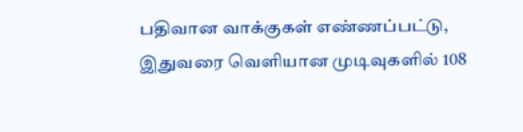பதிவான வாக்குகள் எண்ணப்பட்டு, இதுவரை வெளியான முடிவுகளில் 108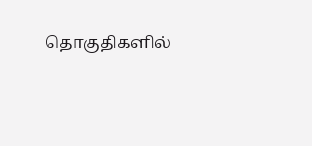தொகுதிகளில்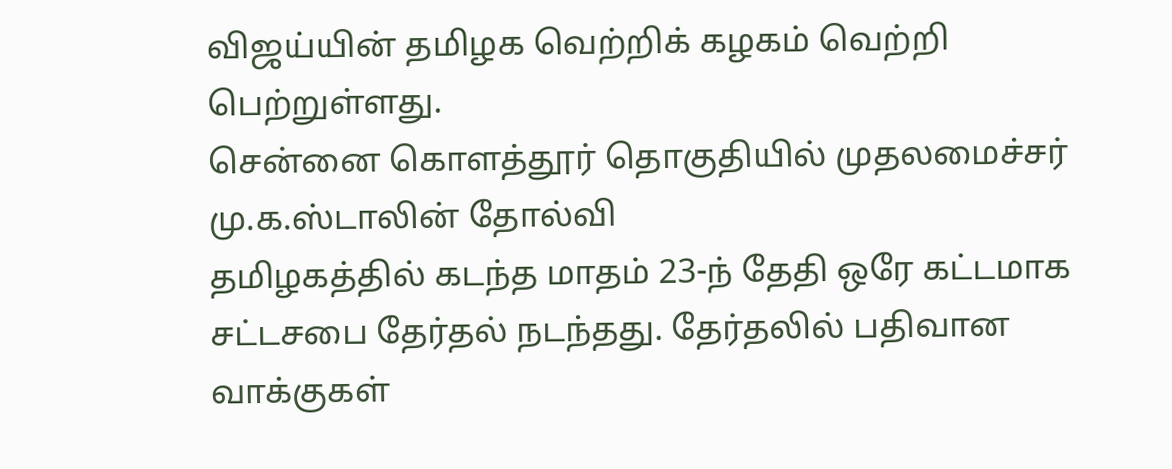விஜய்யின் தமிழக வெற்றிக் கழகம் வெற்றி பெற்றுள்ளது.
சென்னை கொளத்தூர் தொகுதியில் முதலமைச்சர் மு.க.ஸ்டாலின் தோல்வி
தமிழகத்தில் கடந்த மாதம் 23-ந் தேதி ஒரே கட்டமாக சட்டசபை தேர்தல் நடந்தது. தேர்தலில் பதிவான வாக்குகள்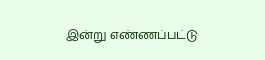இன்று எண்ணப்பட்டு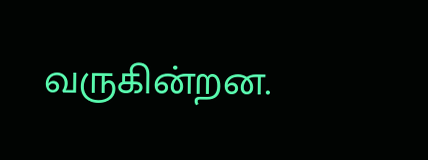வருகின்றன.